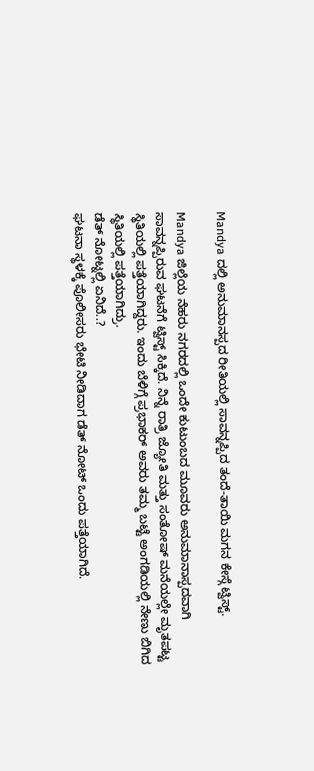Mandya ದಲ್ಲಿ ಅನುಮಾನಸ್ಪದ ರೀತಿಯಲ್ಲಿ ಸಾವನ್ನಪ್ಪಿದ ತಂದೆ-ತಾಯಿ ಮಗನ ಕೇಸ್ಗೆ ಟ್ವಿಸ್ಟ್.

Mandya ಜಿಲ್ಲೆಯ ನೆಹರು ನಗರದಲ್ಲಿ ಒಂದೇ ಕುಟುಂಬದ ಮೂವರು ಅನುಮಾನಾಸ್ಪದವಾಗಿ ಸಾವನ್ನಪ್ಪಿರುವ ಘಟನೆಗೆ ಟ್ವಿಸ್ಟ್ ಸಿಕ್ಕಿದೆ. ನಿನ್ನೆ ರಾತ್ರಿ ಜ್ಯೋತಿ ಮತ್ತು ಸಂತೋಷ್ ಮನೆಯಲ್ಲೇ ಮೃತಪಟ್ಟ ಸ್ಥಿತಿಯಲ್ಲಿ ಪತ್ತೆಯಾಗಿದ್ದರು. ಇಂದು ಬೆಳಿಗ್ಗೆ ಪ್ರಭಾಕರ್ ಅವರು ತಮ್ಮ ಬಟ್ಟೆ ಅಂಗಡಿಯಲ್ಲಿ ನೇಣು ಬಿಗಿದ ಸ್ಥಿತಿಯಲ್ಲಿ ಪತ್ತೆಯಾಗಿದ್ರು.
ಡೆತ್ ನೋಟ್ನಲ್ಲಿ ಏನಿದೆ..?
ಘಟನಾ ಸ್ಥಳಕ್ಕೆ ಪೊಲೀಸರು ಭೇಟಿ ನೀಡಿದಾಗ ಡೆತ್ ನೋಟ್ ಒಂದು ಪತ್ತೆಯಾಗಿದೆ.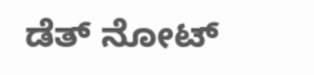ಡೆತ್ ನೋಟ್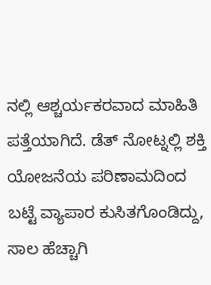ನಲ್ಲಿ ಆಶ್ಚರ್ಯಕರವಾದ ಮಾಹಿತಿ ಪತ್ತೆಯಾಗಿದೆ. ಡೆತ್ ನೋಟ್ನಲ್ಲಿ ಶಕ್ತಿ ಯೋಜನೆಯ ಪರಿಣಾಮದಿಂದ ಬಟ್ಟೆ ವ್ಯಾಪಾರ ಕುಸಿತಗೊಂಡಿದ್ದು, ಸಾಲ ಹೆಚ್ಚಾಗಿ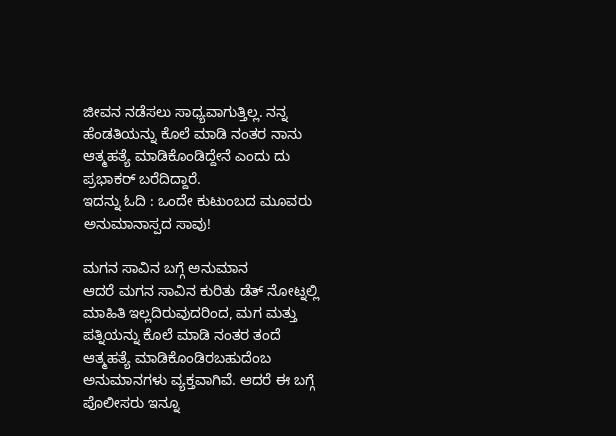ಜೀವನ ನಡೆಸಲು ಸಾಧ್ಯವಾಗುತ್ತಿಲ್ಲ. ನನ್ನ ಹೆಂಡತಿಯನ್ನು ಕೊಲೆ ಮಾಡಿ ನಂತರ ನಾನು ಆತ್ಮಹತ್ಯೆ ಮಾಡಿಕೊಂಡಿದ್ದೇನೆ ಎಂದು ದು ಪ್ರಭಾಕರ್ ಬರೆದಿದ್ದಾರೆ.
ಇದನ್ನು ಓದಿ : ಒಂದೇ ಕುಟುಂಬದ ಮೂವರು ಅನುಮಾನಾಸ್ಪದ ಸಾವು!

ಮಗನ ಸಾವಿನ ಬಗ್ಗೆ ಅನುಮಾನ
ಆದರೆ ಮಗನ ಸಾವಿನ ಕುರಿತು ಡೆತ್ ನೋಟ್ನಲ್ಲಿ ಮಾಹಿತಿ ಇಲ್ಲದಿರುವುದರಿಂದ, ಮಗ ಮತ್ತು ಪತ್ನಿಯನ್ನು ಕೊಲೆ ಮಾಡಿ ನಂತರ ತಂದೆ ಆತ್ಮಹತ್ಯೆ ಮಾಡಿಕೊಂಡಿರಬಹುದೆಂಬ ಅನುಮಾನಗಳು ವ್ಯಕ್ತವಾಗಿವೆ. ಆದರೆ ಈ ಬಗ್ಗೆ ಪೊಲೀಸರು ಇನ್ನೂ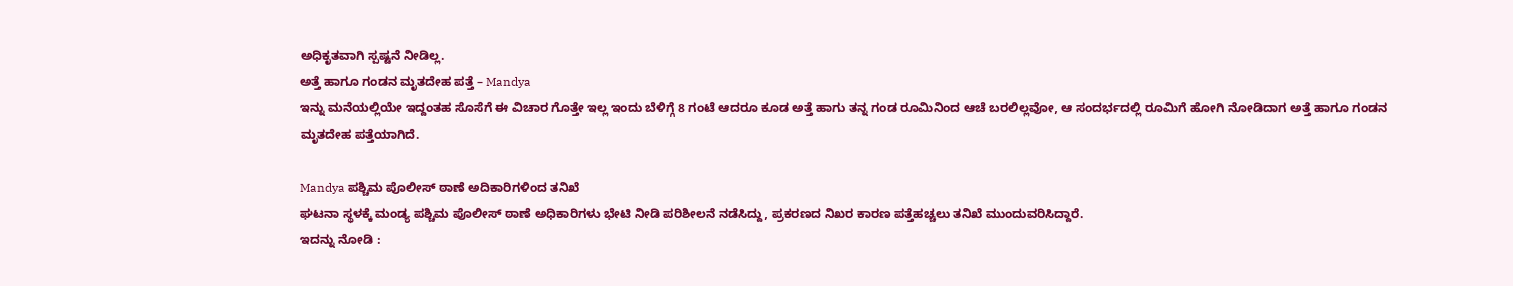ಅಧಿಕೃತವಾಗಿ ಸ್ಪಷ್ಟನೆ ನೀಡಿಲ್ಲ.
ಅತ್ತೆ ಹಾಗೂ ಗಂಡನ ಮೃತದೇಹ ಪತ್ತೆ – Mandya
ಇನ್ನು ಮನೆಯಲ್ಲಿಯೇ ಇದ್ದಂತಹ ಸೊಸೆಗೆ ಈ ವಿಚಾರ ಗೊತ್ತೇ ಇಲ್ಲ ಇಂದು ಬೆಳಿಗ್ಗೆ 8 ಗಂಟೆ ಆದರೂ ಕೂಡ ಅತ್ತೆ ಹಾಗು ತನ್ನ ಗಂಡ ರೂಮಿನಿಂದ ಆಚೆ ಬರಲಿಲ್ಲವೋ, ಆ ಸಂದರ್ಭದಲ್ಲಿ ರೂಮಿಗೆ ಹೋಗಿ ನೋಡಿದಾಗ ಅತ್ತೆ ಹಾಗೂ ಗಂಡನ ಮೃತದೇಹ ಪತ್ತೆಯಾಗಿದೆ.

Mandya ಪಶ್ಚಿಮ ಪೊಲೀಸ್ ಠಾಣೆ ಅದಿಕಾರಿಗಳಿಂದ ತನಿಖೆ
ಘಟನಾ ಸ್ಥಳಕ್ಕೆ ಮಂಡ್ಯ ಪಶ್ಚಿಮ ಪೊಲೀಸ್ ಠಾಣೆ ಅಧಿಕಾರಿಗಳು ಭೇಟಿ ನೀಡಿ ಪರಿಶೀಲನೆ ನಡೆಸಿದ್ದು, ಪ್ರಕರಣದ ನಿಖರ ಕಾರಣ ಪತ್ತೆಹಚ್ಚಲು ತನಿಖೆ ಮುಂದುವರಿಸಿದ್ದಾರೆ.
ಇದನ್ನು ನೋಡಿ :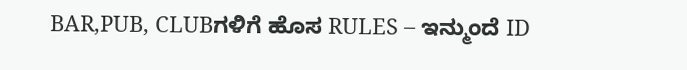BAR,PUB, CLUBಗಳಿಗೆ ಹೊಸ RULES – ಇನ್ಮುಂದೆ ID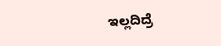ಇಲ್ಲದಿದ್ರೆ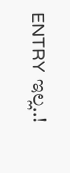ENTRY ಇಲ್ಲ..!